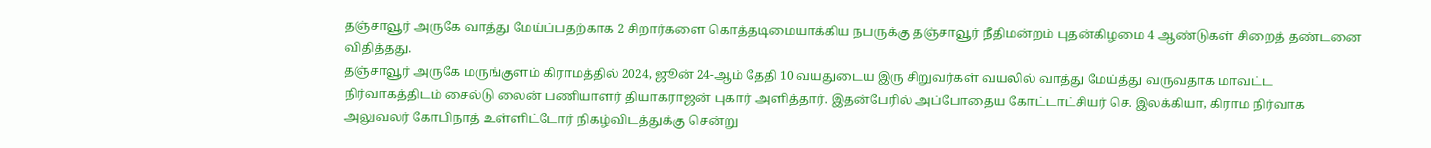தஞ்சாவூர் அருகே வாத்து மேய்ப்பதற்காக 2 சிறார்களை கொத்தடிமையாக்கிய நபருக்கு தஞ்சாவூர் நீதிமன்றம் புதன்கிழமை 4 ஆண்டுகள் சிறைத் தண்டனை விதித்தது.
தஞ்சாவூர் அருகே மருங்குளம் கிராமத்தில் 2024, ஜூன் 24-ஆம் தேதி 10 வயதுடைய இரு சிறுவர்கள் வயலில் வாத்து மேய்த்து வருவதாக மாவட்ட நிர்வாகத்திடம் சைல்டு லைன் பணியாளர் தியாகராஜன் புகார் அளித்தார். இதன்பேரில் அப்போதைய கோட்டாட்சியர் செ. இலக்கியா, கிராம நிர்வாக அலுவலர் கோபிநாத் உள்ளிட்டோர் நிகழ்விடத்துக்கு சென்று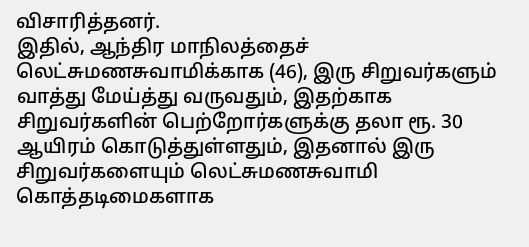விசாரித்தனர்.
இதில், ஆந்திர மாநிலத்தைச் லெட்சுமணசுவாமிக்காக (46), இரு சிறுவர்களும் வாத்து மேய்த்து வருவதும், இதற்காக சிறுவர்களின் பெற்றோர்களுக்கு தலா ரூ. 30 ஆயிரம் கொடுத்துள்ளதும், இதனால் இரு சிறுவர்களையும் லெட்சுமணசுவாமி கொத்தடிமைகளாக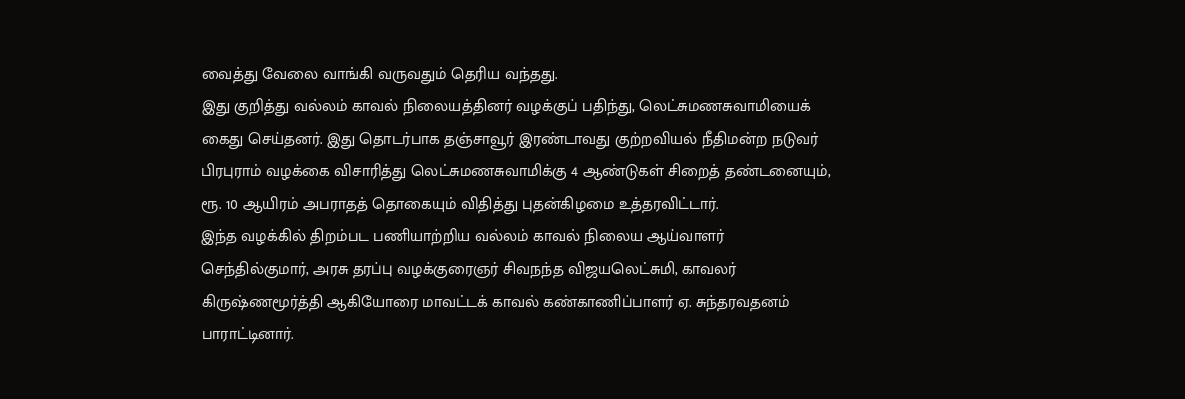வைத்து வேலை வாங்கி வருவதும் தெரிய வந்தது.
இது குறித்து வல்லம் காவல் நிலையத்தினர் வழக்குப் பதிந்து, லெட்சுமணசுவாமியைக் கைது செய்தனர். இது தொடர்பாக தஞ்சாவூர் இரண்டாவது குற்றவியல் நீதிமன்ற நடுவர் பிரபுராம் வழக்கை விசாரித்து லெட்சுமணசுவாமிக்கு 4 ஆண்டுகள் சிறைத் தண்டனையும், ரூ. 10 ஆயிரம் அபராதத் தொகையும் விதித்து புதன்கிழமை உத்தரவிட்டார்.
இந்த வழக்கில் திறம்பட பணியாற்றிய வல்லம் காவல் நிலைய ஆய்வாளர் செந்தில்குமார், அரசு தரப்பு வழக்குரைஞர் சிவநந்த விஜயலெட்சுமி, காவலர் கிருஷ்ணமூர்த்தி ஆகியோரை மாவட்டக் காவல் கண்காணிப்பாளர் ஏ. சுந்தரவதனம் பாராட்டினார்.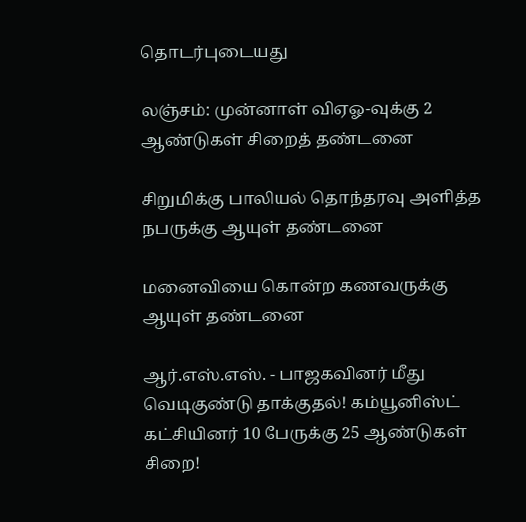தொடர்புடையது

லஞ்சம்: முன்னாள் விஏஓ-வுக்கு 2 ஆண்டுகள் சிறைத் தண்டனை

சிறுமிக்கு பாலியல் தொந்தரவு அளித்த நபருக்கு ஆயுள் தண்டனை

மனைவியை கொன்ற கணவருக்கு ஆயுள் தண்டனை

ஆர்.எஸ்.எஸ். - பாஜகவினர் மீது வெடிகுண்டு தாக்குதல்! கம்யூனிஸ்ட் கட்சியினர் 10 பேருக்கு 25 ஆண்டுகள் சிறை!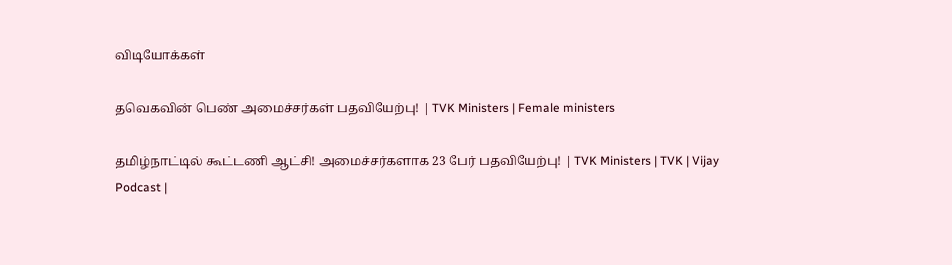விடியோக்கள்

தவெகவின் பெண் அமைச்சர்கள் பதவியேற்பு! | TVK Ministers | Female ministers

தமிழ்நாட்டில் கூட்டணி ஆட்சி! அமைச்சர்களாக 23 பேர் பதவியேற்பு! | TVK Ministers | TVK | Vijay
Podcast |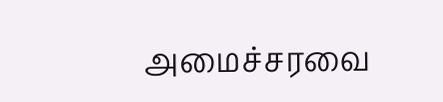அமைச்சரவை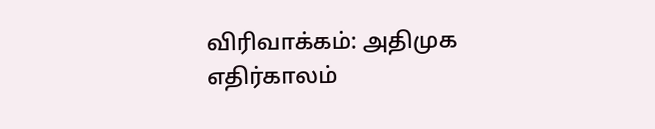விரிவாக்கம்: அதிமுக எதிர்காலம்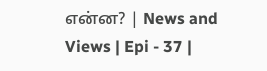என்ன? | News and Views | Epi - 37 |